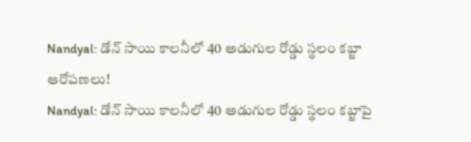Nandyal: డోన్ సాయి కాలనీలో 40 అడుగుల రోడ్డు స్థలం కబ్జా ఆరోపణలు!
Nandyal: డోన్ సాయి కాలనీలో 40 అడుగుల రోడ్డు స్థలం కబ్జాపై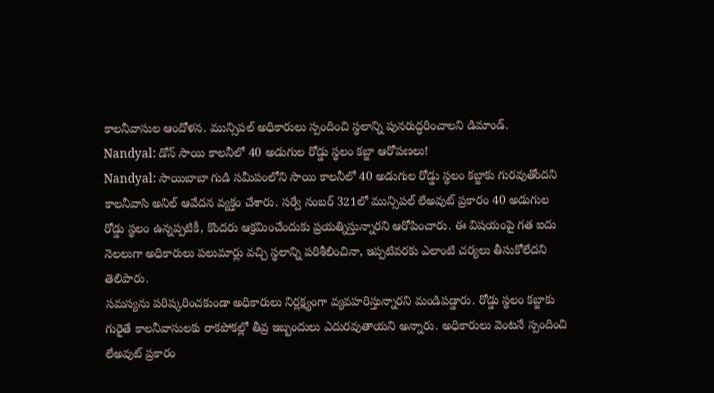కాలనీవాసుల ఆందోళన. మున్సిపల్ అధికారులు స్పందించి స్థలాన్ని పునరుద్ధరించాలని డిమాండ్.
Nandyal: డోన్ సాయి కాలనీలో 40 అడుగుల రోడ్డు స్థలం కబ్జా ఆరోపణలు!
Nandyal: సాయిబాబా గుడి సమీపంలోని సాయి కాలనీలో 40 అడుగుల రోడ్డు స్థలం కబ్జాకు గురవుతోందని కాలనీవాసి అనిల్ ఆవేదన వ్యక్తం చేశారు. సర్వే నంబర్ 321లో మున్సిపల్ లేఅవుట్ ప్రకారం 40 అడుగుల రోడ్డు స్థలం ఉన్నప్పటికీ, కొందరు ఆక్రమించేందుకు ప్రయత్నిస్తున్నారని ఆరోపించారు. ఈ విషయంపై గత ఐదు నెలలుగా అధికారులు పలుమార్లు వచ్చి స్థలాన్ని పరిశీలించినా, ఇప్పటివరకు ఎలాంటి చర్యలు తీసుకోలేదని తెలిపారు.
సమస్యను పరిష్కరించకుండా అధికారులు నిర్లక్ష్యంగా వ్యవహరిస్తున్నారని మండిపడ్డారు. రోడ్డు స్థలం కబ్జాకు గురైతే కాలనీవాసులకు రాకపోకల్లో తీవ్ర ఇబ్బందులు ఎదురవుతాయని అన్నారు. అధికారులు వెంటనే స్పందించి లేఅవుట్ ప్రకారం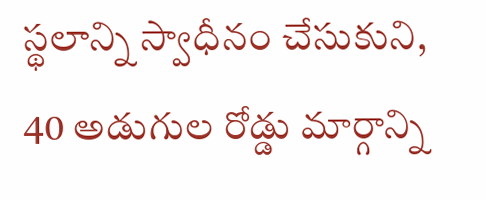స్థలాన్ని స్వాధీనం చేసుకుని, 40 అడుగుల రోడ్డు మార్గాన్ని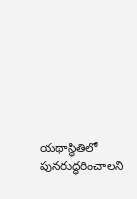యథాస్థితిలో పునరుద్ధరించాలని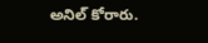అనిల్ కోరారు.